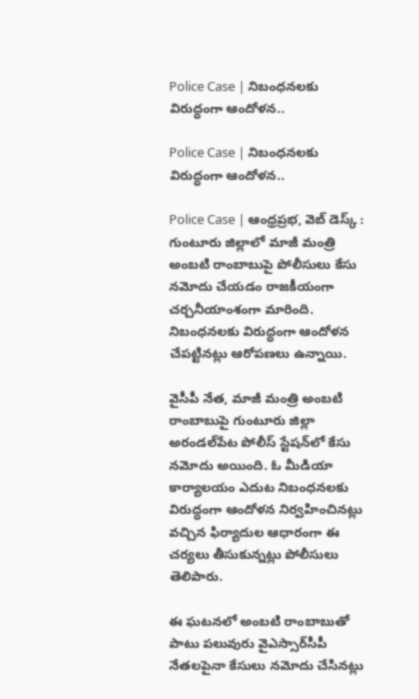Police Case | నిబంధనలకు విరుద్ధంగా ఆందోళన..

Police Case | నిబంధనలకు విరుద్ధంగా ఆందోళన..

Police Case | ఆంధ్రప్రభ, వెబ్ డెస్క్ : గుంటూరు జిల్లాలో మాజీ మంత్రి అంబటి రాంబాబుపై పోలీసులు కేసు నమోదు చేయడం రాజకీయంగా చర్చనీయాంశంగా మారింది. నిబంధనలకు విరుద్ధంగా ఆందోళన చేపట్టినట్లు ఆరోపణలు ఉన్నాయి.

వైసీపీ నేత, మాజీ మంత్రి అంబటి రాంబాబుపై గుంటూరు జిల్లా అరండల్‌పేట పోలీస్ స్టేషన్‌లో కేసు నమోదు అయింది. ఓ మీడియా కార్యాలయం ఎదుట నిబంధనలకు విరుద్ధంగా ఆందోళన నిర్వహించినట్లు వచ్చిన ఫిర్యాదుల ఆధారంగా ఈ చర్యలు తీసుకున్నట్లు పోలీసులు తెలిపారు.

ఈ ఘటనలో అంబటి రాంబాబుతో పాటు పలువురు వైఎస్సార్‌సీపీ నేతలపైనా కేసులు నమోదు చేసినట్లు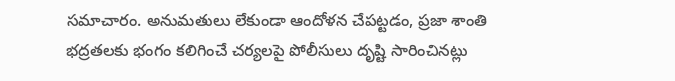సమాచారం. అనుమతులు లేకుండా ఆందోళన చేపట్టడం, ప్రజా శాంతి భద్రతలకు భంగం కలిగించే చర్యలపై పోలీసులు దృష్టి సారించినట్లు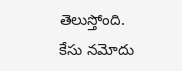తెలుస్తోంది. కేసు నమోదు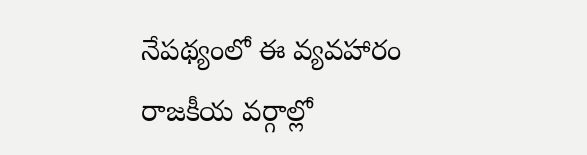నేపథ్యంలో ఈ వ్యవహారం రాజకీయ వర్గాల్లో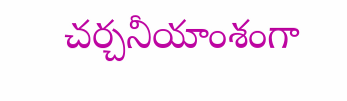చర్చనీయాంశంగా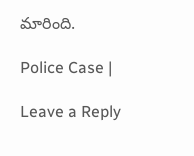మారింది.

Police Case |

Leave a Reply